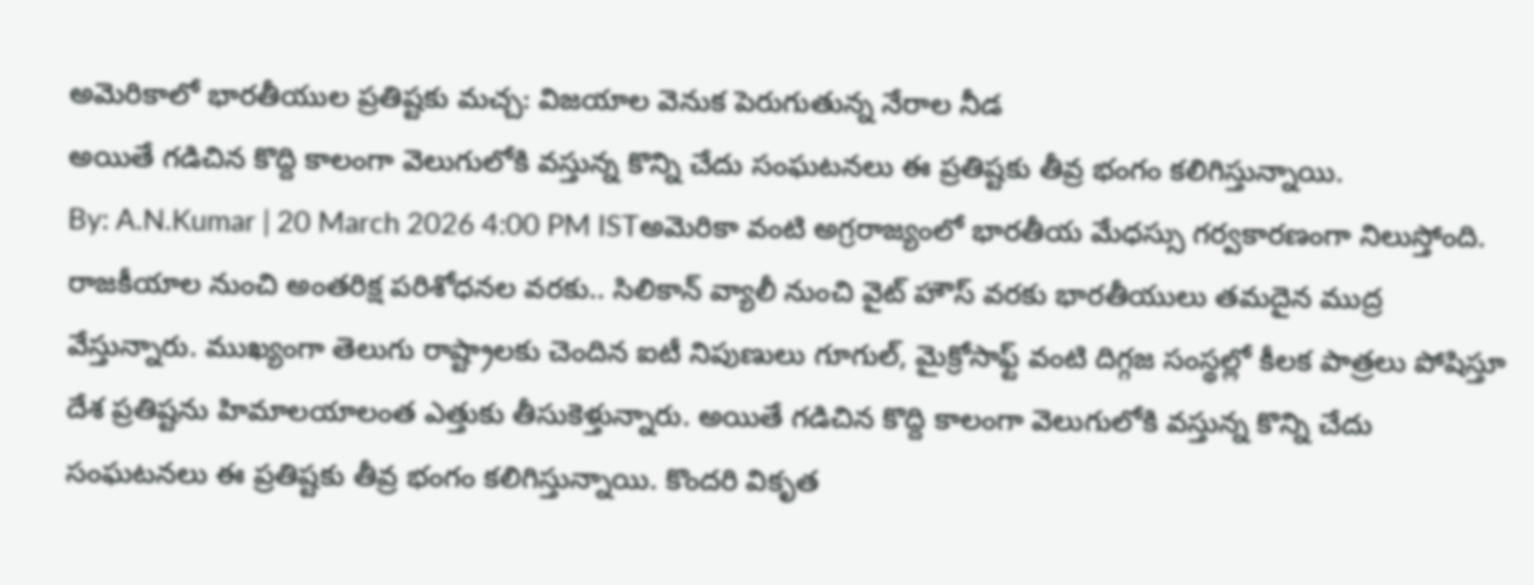అమెరికాలో భారతీయుల ప్రతిష్టకు మచ్చ: విజయాల వెనుక పెరుగుతున్న నేరాల నీడ
అయితే గడిచిన కొద్ది కాలంగా వెలుగులోకి వస్తున్న కొన్ని చేదు సంఘటనలు ఈ ప్రతిష్టకు తీవ్ర భంగం కలిగిస్తున్నాయి.
By: A.N.Kumar | 20 March 2026 4:00 PM ISTఅమెరికా వంటి అగ్రరాజ్యంలో భారతీయ మేధస్సు గర్వకారణంగా నిలుస్తోంది. రాజకీయాల నుంచి అంతరిక్ష పరిశోధనల వరకు.. సిలికాన్ వ్యాలీ నుంచి వైట్ హౌస్ వరకు భారతీయులు తమదైన ముద్ర వేస్తున్నారు. ముఖ్యంగా తెలుగు రాష్ట్రాలకు చెందిన ఐటీ నిపుణులు గూగుల్, మైక్రోసాఫ్ట్ వంటి దిగ్గజ సంస్థల్లో కీలక పాత్రలు పోషిస్తూ దేశ ప్రతిష్టను హిమాలయాలంత ఎత్తుకు తీసుకెళ్తున్నారు. అయితే గడిచిన కొద్ది కాలంగా వెలుగులోకి వస్తున్న కొన్ని చేదు సంఘటనలు ఈ ప్రతిష్టకు తీవ్ర భంగం కలిగిస్తున్నాయి. కొందరి వికృత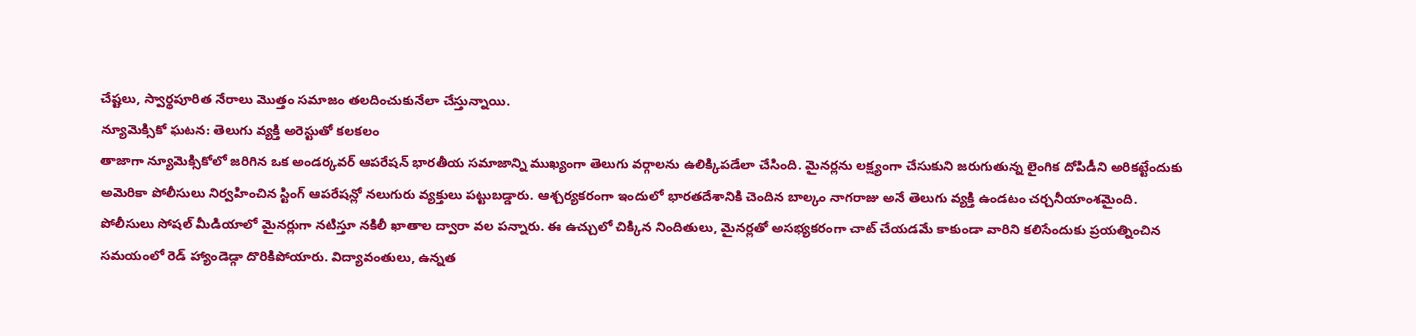చేష్టలు, స్వార్థపూరిత నేరాలు మొత్తం సమాజం తలదించుకునేలా చేస్తున్నాయి.
న్యూమెక్సికో ఘటన: తెలుగు వ్యక్తి అరెస్టుతో కలకలం
తాజాగా న్యూమెక్సికోలో జరిగిన ఒక అండర్కవర్ ఆపరేషన్ భారతీయ సమాజాన్ని ముఖ్యంగా తెలుగు వర్గాలను ఉలిక్కిపడేలా చేసింది. మైనర్లను లక్ష్యంగా చేసుకుని జరుగుతున్న లైంగిక దోపిడీని అరికట్టేందుకు అమెరికా పోలీసులు నిర్వహించిన స్టింగ్ ఆపరేషన్లో నలుగురు వ్యక్తులు పట్టుబడ్డారు. ఆశ్చర్యకరంగా ఇందులో భారతదేశానికి చెందిన బాల్కం నాగరాజు అనే తెలుగు వ్యక్తి ఉండటం చర్చనీయాంశమైంది.
పోలీసులు సోషల్ మీడియాలో మైనర్లుగా నటిస్తూ నకిలీ ఖాతాల ద్వారా వల పన్నారు. ఈ ఉచ్చులో చిక్కిన నిందితులు, మైనర్లతో అసభ్యకరంగా చాట్ చేయడమే కాకుండా వారిని కలిసేందుకు ప్రయత్నించిన సమయంలో రెడ్ హ్యాండెడ్గా దొరికిపోయారు. విద్యావంతులు, ఉన్నత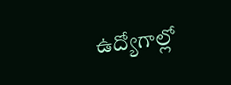ఉద్యోగాల్లో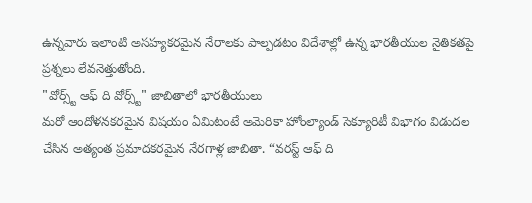ఉన్నవారు ఇలాంటి అసహ్యకరమైన నేరాలకు పాల్పడటం విదేశాల్లో ఉన్న భారతీయుల నైతికతపై ప్రశ్నలు లేవనెత్తుతోంది.
"వోర్స్ట్ ఆఫ్ ది వోర్స్ట్" జాబితాలో భారతీయులు
మరో ఆందోళనకరమైన విషయం ఏమిటంటే అమెరికా హోంల్యాండ్ సెక్యూరిటీ విభాగం విడుదల చేసిన అత్యంత ప్రమాదకరమైన నేరగాళ్ల జాబితా. “వరస్ట్ ఆఫ్ ది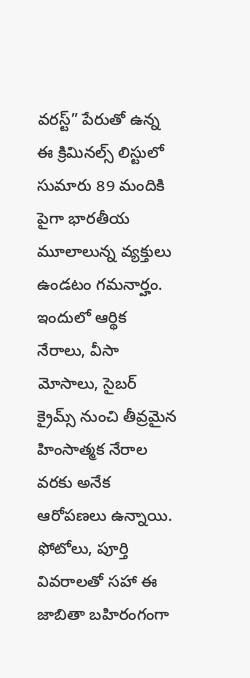వరస్ట్” పేరుతో ఉన్న ఈ క్రిమినల్స్ లిస్టులో సుమారు 89 మందికి పైగా భారతీయ మూలాలున్న వ్యక్తులు ఉండటం గమనార్హం. ఇందులో ఆర్థిక నేరాలు, వీసా మోసాలు, సైబర్ క్రైమ్స్ నుంచి తీవ్రమైన హింసాత్మక నేరాల వరకు అనేక ఆరోపణలు ఉన్నాయి. ఫోటోలు, పూర్తి వివరాలతో సహా ఈ జాబితా బహిరంగంగా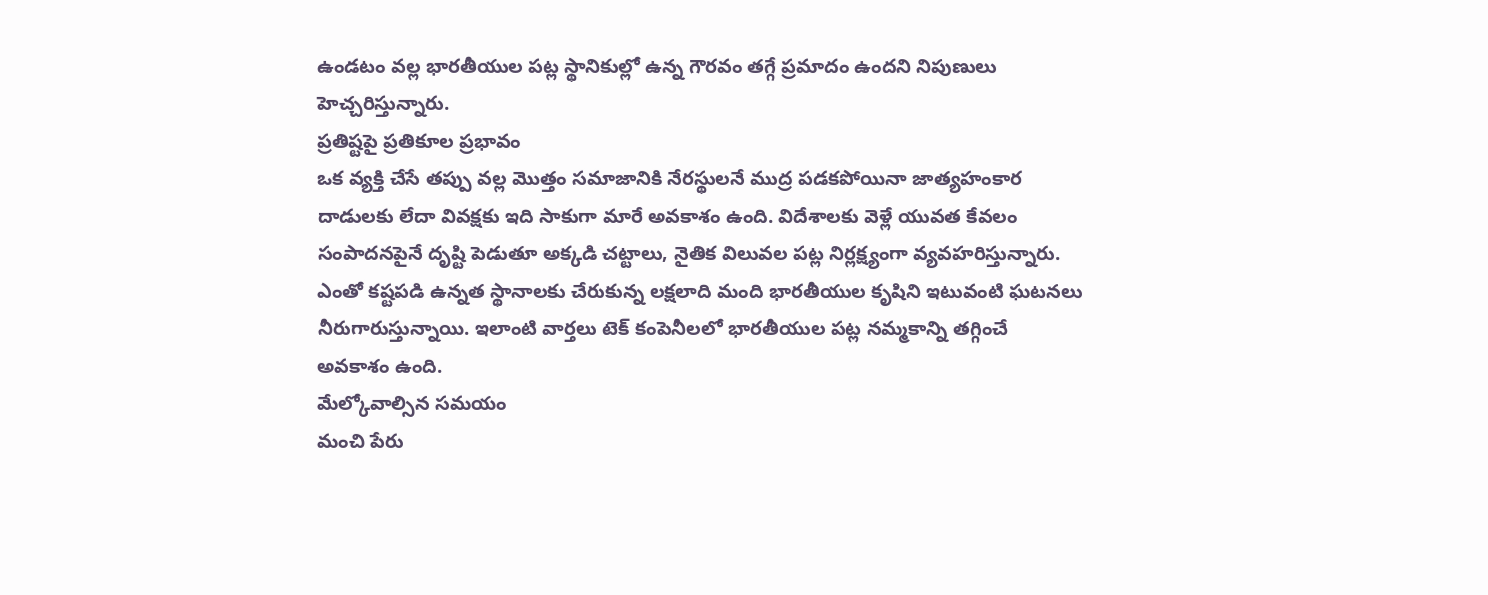ఉండటం వల్ల భారతీయుల పట్ల స్థానికుల్లో ఉన్న గౌరవం తగ్గే ప్రమాదం ఉందని నిపుణులు హెచ్చరిస్తున్నారు.
ప్రతిష్టపై ప్రతికూల ప్రభావం
ఒక వ్యక్తి చేసే తప్పు వల్ల మొత్తం సమాజానికి నేరస్థులనే ముద్ర పడకపోయినా జాత్యహంకార దాడులకు లేదా వివక్షకు ఇది సాకుగా మారే అవకాశం ఉంది. విదేశాలకు వెళ్లే యువత కేవలం సంపాదనపైనే దృష్టి పెడుతూ అక్కడి చట్టాలు, నైతిక విలువల పట్ల నిర్లక్ష్యంగా వ్యవహరిస్తున్నారు. ఎంతో కష్టపడి ఉన్నత స్థానాలకు చేరుకున్న లక్షలాది మంది భారతీయుల కృషిని ఇటువంటి ఘటనలు నీరుగారుస్తున్నాయి. ఇలాంటి వార్తలు టెక్ కంపెనీలలో భారతీయుల పట్ల నమ్మకాన్ని తగ్గించే అవకాశం ఉంది.
మేల్కోవాల్సిన సమయం
మంచి పేరు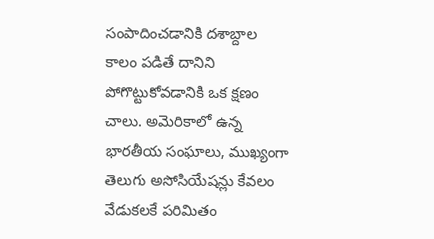సంపాదించడానికి దశాబ్దాల కాలం పడితే దానిని పోగొట్టుకోవడానికి ఒక క్షణం చాలు. అమెరికాలో ఉన్న భారతీయ సంఘాలు, ముఖ్యంగా తెలుగు అసోసియేషన్లు కేవలం వేడుకలకే పరిమితం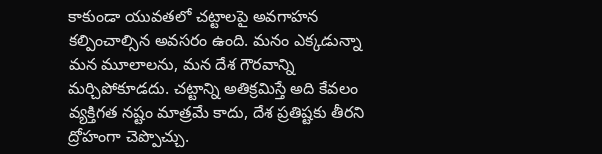కాకుండా యువతలో చట్టాలపై అవగాహన కల్పించాల్సిన అవసరం ఉంది. మనం ఎక్కడున్నా మన మూలాలను, మన దేశ గౌరవాన్ని మర్చిపోకూడదు. చట్టాన్ని అతిక్రమిస్తే అది కేవలం వ్యక్తిగత నష్టం మాత్రమే కాదు, దేశ ప్రతిష్టకు తీరని ద్రోహంగా చెప్పొచ్చు.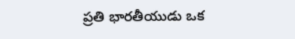ప్రతి భారతీయుడు ఒక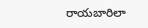రాయబారిలా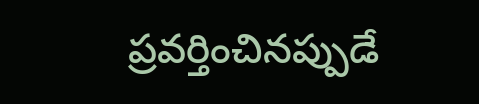ప్రవర్తించినప్పుడే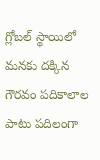గ్లోబల్ స్థాయిలో మనకు దక్కిన గౌరవం పదికాలాల పాటు పదిలంగా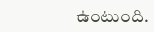ఉంటుంది.